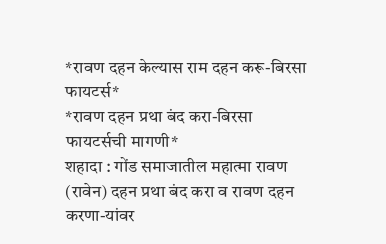*रावण दहन केल्यास राम दहन करू-बिरसा फायटर्स*
*रावण दहन प्रथा बंद करा-बिरसा फायटर्सची मागणी*
शहादा : गोंड समाजातील महात्मा रावण (रावेन) दहन प्रथा बंद करा व रावण दहन करणा-यांवर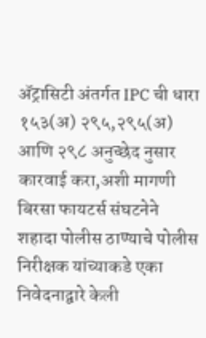ॲट्रासिटी अंतर्गत IPC ची धारा १५३(अ) २९५,२९५(अ) आणि २९८ अनुच्छेद नुसार कारवाई करा,अशी मागणी बिरसा फायटर्स संघटनेने शहादा पोलीस ठाण्याचे पोलीस निरीक्षक यांच्याकडे एका निवेदनाद्वारे केली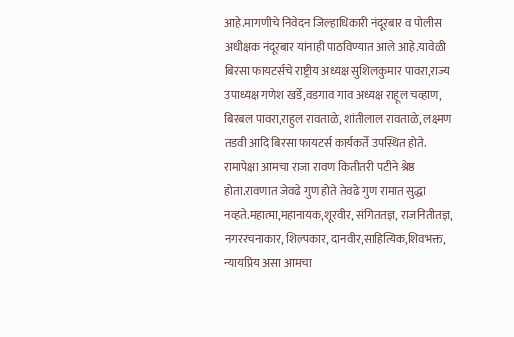आहे.मागणीचे निवेदन जिल्हाधिकारी नंदूरबार व पोलीस अधीक्षक नंदूरबार यांनाही पाठविण्यात आले आहे.यावेळी बिरसा फायटर्सचे राष्ट्रीय अध्यक्ष सुशिलकुमार पावरा,राज्य उपाध्यक्ष गणेश खर्डे,वडगाव गाव अध्यक्ष राहूल चव्हाण, बिरबल पावरा,राहुल रावताळे, शांतीलाल रावताळे, लक्ष्मण तडवी आदि बिरसा फायटर्स कार्यकर्ते उपस्थित होते.
रामापेक्षा आमचा राजा रावण कितीतरी पटीने श्रेष्ठ होता.रावणात जेवढे गुण होते तेवढे गुण रामात सुद्धा नव्हते.महात्मा,महानायक,शूरवीर, संगिततज्ञ, राजनितीतज्ञ, नगररचनाकार, शिल्पकार, दानवीर,साहित्यिक,शिवभक्त, न्यायप्रिय असा आमचा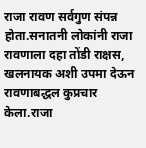राजा रावण सर्वगुण संपन्न होता.सनातनी लोकांनी राजा रावणाला दहा तोंडी राक्षस, खलनायक अशी उपमा देऊन रावणाबद्धल कुप्रचार केला.राजा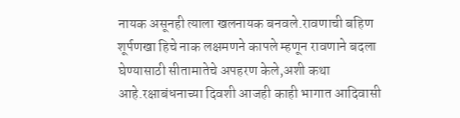नायक असूनही त्याला खलनायक बनवले.रावणाची बहिण शूर्पणखा हिचे नाक लक्षमणने कापले म्हणून रावणाने बदला घेण्यासाठी सीतामातेचे अपहरण केले,अशी कथा आहे.रक्षाबंधनाच्या दिवशी आजही काही भागात आदिवासी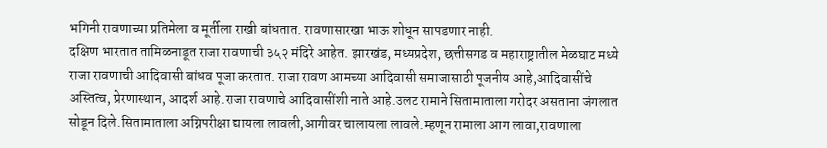भगिनी रावणाच्या प्रतिमेला व मूर्तीला राखी बांधतात. रावणासारखा भाऊ शोधून सापडणार नाही.
दक्षिण भारतात तामिळनाडूत राजा रावणाची ३५२ मंदिरे आहेत. झारखंड, मध्यप्रदेश, छत्तीसगड व महाराष्ट्रातील मेळघाट मध्ये राजा रावणाची आदिवासी बांधव पूजा करतात. राजा रावण आमच्या आदिवासी समाजासाठी पूजनीय आहे,आदिवासींचे अस्तित्व, प्रेरणास्थान, आदर्श आहे.राजा रावणाचे आदिवासींशी नाते आहे.उलट रामाने सितामाताला गरोदर असताना जंगलात सोडून दिले.सितामाताला अग्निपरीक्षा द्यायला लावली,आगीवर चालायला लावले.म्हणून रामाला आग लावा,रावणाला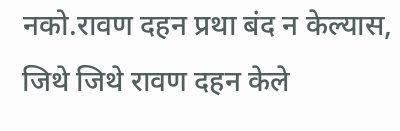नको.रावण दहन प्रथा बंद न केल्यास, जिथे जिथे रावण दहन केले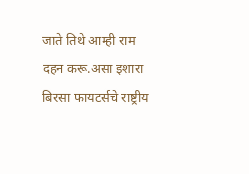जाते तिथे आम्ही राम दहन करू.असा इशारा बिरसा फायटर्सचे राष्ट्रीय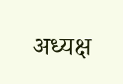अध्यक्ष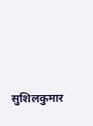सुशिलकुमार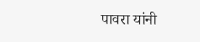पावरा यांनी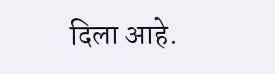दिला आहे.